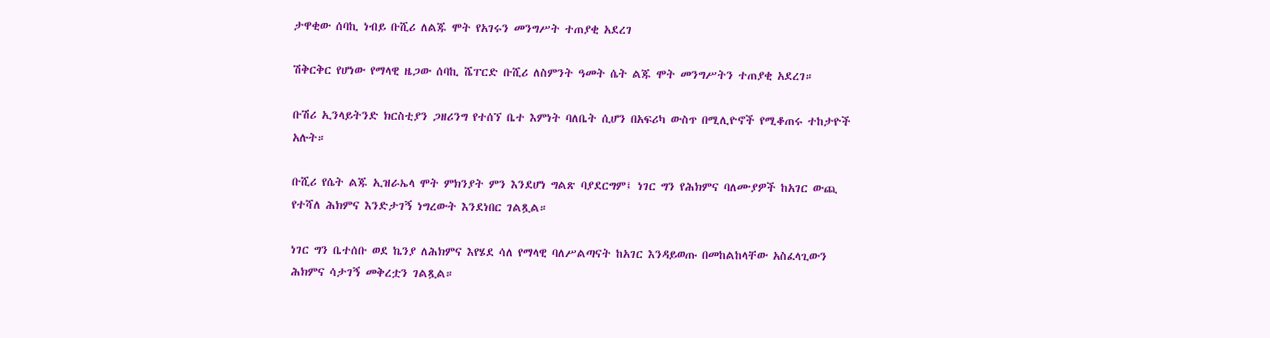ታዋቂው ሰባኪ ነብይ ቡሺሪ ለልጁ ሞት የአገሩን መንግሥት ተጠያቂ አደረገ

ሽቅርቅር የሆነው የማላዊ ዜጋው ሰባኪ ሼፐርድ ቡሺሪ ለስምንት ዓመት ሴት ልጁ ሞት መንግሥትን ተጠያቂ አደረገ።

ቡሽሪ ኢንላይትንድ ክርስቲያን ጋዘሪንግ የተሰኘ ቤተ እምነት ባለቤት ሲሆን በአፍሪካ ውስጥ በሚሊዮኖች የሚቆጠሩ ተከታዮች አሉት።

ቡሺሪ የሴት ልጁ ኢዝራኤላ ሞት ምክንያት ምን እንደሆነ ግልጽ ባያደርግም፤ ነገር ግን የሕክምና ባለሙያዎች ከአገር ውጪ የተሻለ ሕክምና እንድታገኝ ነግረውት እንደነበር ገልጿል።

ነገር ግን ቤተሰቡ ወደ ኬንያ ለሕክምና እየሄደ ሳለ የማላዊ ባለሥልጣናት ከአገር እንዳይወጡ በመከልከላቸው አስፈላጊውን ሕክምና ሳታገኝ መቅረቷን ገልጿል።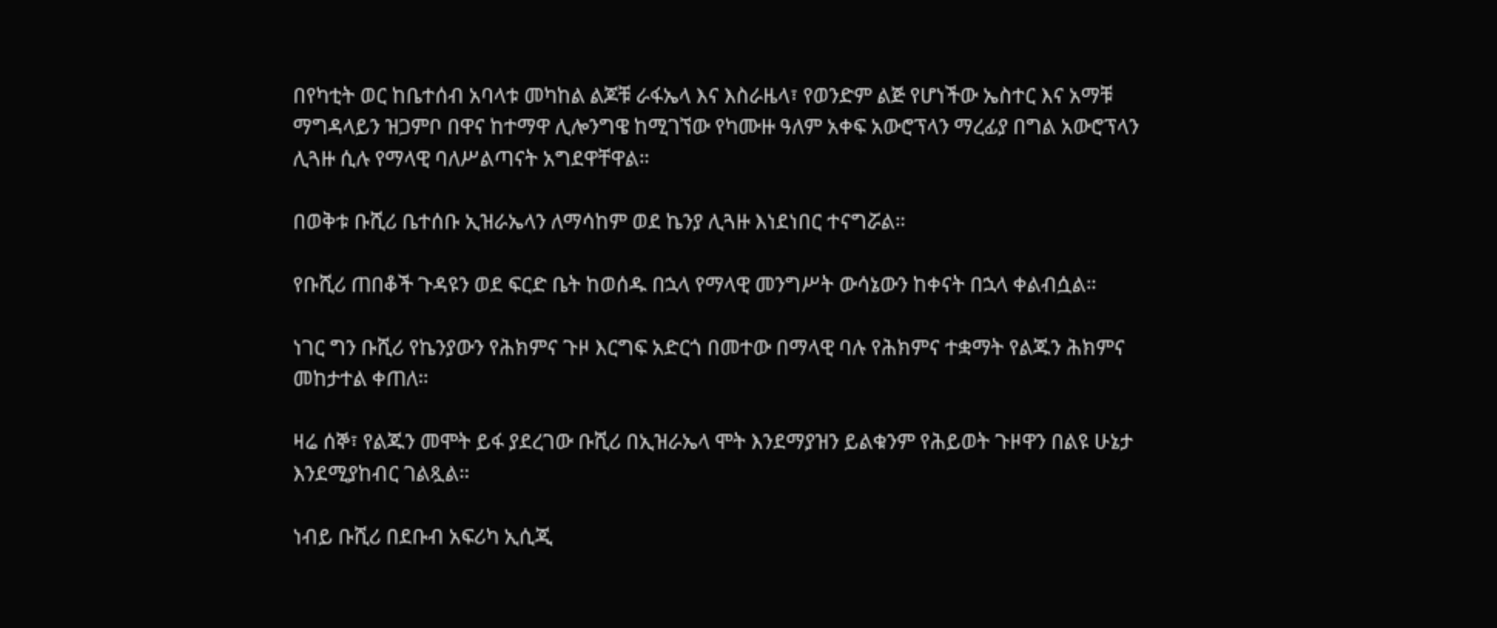በየካቲት ወር ከቤተሰብ አባላቱ መካከል ልጆቹ ራፋኤላ እና እስራዜላ፣ የወንድም ልጅ የሆነችው ኤስተር እና አማቹ ማግዳላይን ዝጋምቦ በዋና ከተማዋ ሊሎንግዌ ከሚገኘው የካሙዙ ዓለም አቀፍ አውሮፕላን ማረፊያ በግል አውሮፕላን ሊጓዙ ሲሉ የማላዊ ባለሥልጣናት አግደዋቸዋል።

በወቅቱ ቡሺሪ ቤተሰቡ ኢዝራኤላን ለማሳከም ወደ ኬንያ ሊጓዙ እነደነበር ተናግሯል።

የቡሺሪ ጠበቆች ጉዳዩን ወደ ፍርድ ቤት ከወሰዱ በኋላ የማላዊ መንግሥት ውሳኔውን ከቀናት በኋላ ቀልብሷል።

ነገር ግን ቡሺሪ የኬንያውን የሕክምና ጉዞ እርግፍ አድርጎ በመተው በማላዊ ባሉ የሕክምና ተቋማት የልጁን ሕክምና መከታተል ቀጠለ።

ዛሬ ሰኞ፣ የልጁን መሞት ይፋ ያደረገው ቡሺሪ በኢዝራኤላ ሞት እንደማያዝን ይልቁንም የሕይወት ጉዞዋን በልዩ ሁኔታ እንደሚያከብር ገልጿል።

ነብይ ቡሺሪ በደቡብ አፍሪካ ኢሲጂ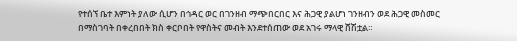የተሰኘ ቤተ እምነት ያለው ሲሆን በኅዳር ወር በገንዘብ ማጭበርበር እና ሕጋዊ ያልሆነ ገንዘብን ወደ ሕጋዊ መስመር በማስገባት በቀረበበት ክስ ቀርቦበት የዋስትና መብት እንደተሰጠው ወደ አገሩ ማላዊ ሸሽቷል።